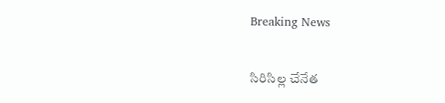Breaking News

సిరిసిల్ల చేనేత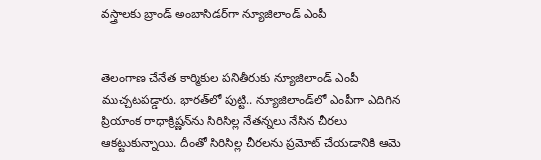వస్త్రాలకు బ్రాండ్ అంబాసిడర్‌‌గా న్యూజిలాండ్ ఎంపీ


తెలంగాణ చేనేత కార్మికుల పనితీరుకు న్యూజిలాండ్ ఎంపీ ముచ్చటపడ్డారు. భారత్‌లో పుట్టి.. న్యూజిలాండ్‌లో ఎంపీగా ఎదిగిన ప్రియాంక రాధాక్రిష్ణన్‌ను సిరిసిల్ల నేతన్నలు నేసిన చీరలు ఆకట్టుకున్నాయి. దీంతో సిరిసిల్ల చీరలను ప్రమోట్ చేయడానికి ఆమె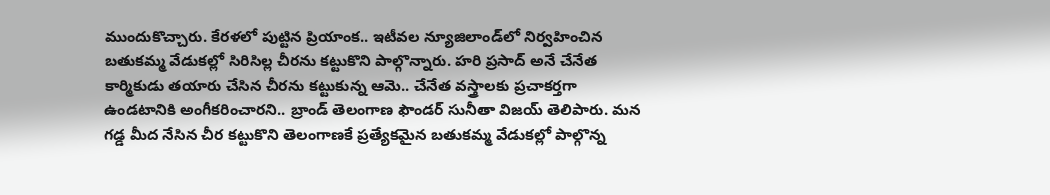ముందుకొచ్చారు. కేరళలో పుట్టిన ప్రియాంక.. ఇటీవల న్యూజిలాండ్‌లో నిర్వహించిన బతుకమ్మ వేడుకల్లో సిరిసిల్ల చీరను కట్టుకొని పాల్గొన్నారు. హరి ప్రసాద్ అనే చేనేత కార్మికుడు తయారు చేసిన చీరను కట్టుకున్న ఆమె.. చేనేత వస్త్రాలకు ప్రచాకర్తగా ఉండటానికి అంగీకరించారని.. బ్రాండ్ తెలంగాణ ఫౌండర్ సునీతా విజయ్ తెలిపారు. మన గడ్డ మీద నేసిన చీర కట్టుకొని తెలంగాణకే ప్రత్యేకమైన బతుకమ్మ వేడుకల్లో పాల్గొన్న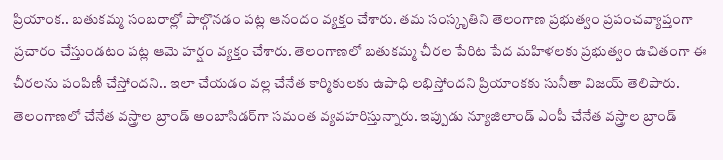ప్రియాంక.. బతుకమ్మ సంబరాల్లో పాల్గొనడం పట్ల ఆనందం వ్యక్తం చేశారు. తమ సంస్కృతిని తెలంగాణ ప్రభుత్వం ప్రపంచవ్యాప్తంగా ప్రచారం చేస్తుండటం పట్ల ఆమె హర్షం వ్యక్తం చేశారు. తెలంగాణలో బతుకమ్మ చీరల పేరిట పేద మహిళలకు ప్రభుత్వం ఉచితంగా ఈ చీరలను పంపిణీ చేస్తోందని.. ఇలా చేయడం వల్ల చేనేత కార్మికులకు ఉపాధి లభిస్తోందని ప్రియాంకకు సునీతా విజయ్ తెలిపారు. తెలంగాణలో చేనేత వస్త్రాల బ్రాండ్ అంబాసిడర్‌గా సమంత వ్యవహరిస్తున్నారు. ఇప్పుడు న్యూజిలాండ్ ఎంపీ చేనేత వస్త్రాల బ్రాండ్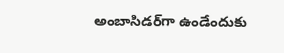అంబాసిడర్‌గా ఉండేందుకు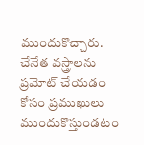ముందుకొచ్చారు. చేనేత వస్త్రాలను ప్రమోట్ చేయడం కోసం ప్రముఖులు ముందుకొస్తుండటం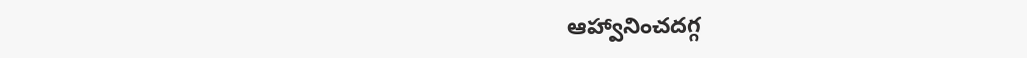ఆహ్వానించదగ్గ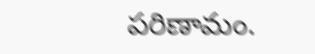పరిణామం.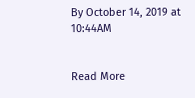By October 14, 2019 at 10:44AM


Read More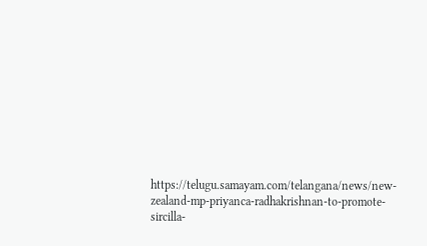https://telugu.samayam.com/telangana/news/new-zealand-mp-priyanca-radhakrishnan-to-promote-sircilla-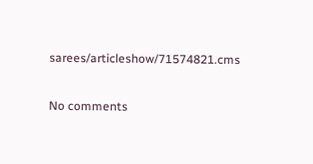sarees/articleshow/71574821.cms

No comments